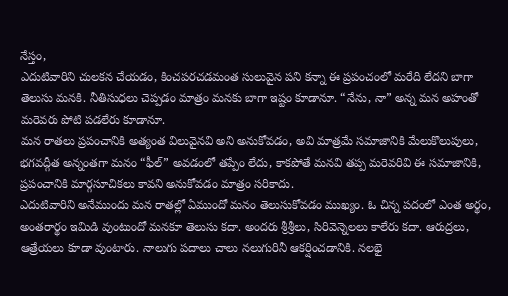నేస్తం,
ఎదుటివారిని చులకన చేయడం, కించపరచడమంత సులువైన పని కన్నా ఈ ప్రపంచంలో మరేది లేదని బాగా తెలుసు మనకి. నీతిసుధలు చెప్పడం మాత్రం మనకు బాగా ఇష్టం కూడానూ. “నేను, నా” అన్న మన అహంతో మరెవరు పోటి పడలేరు కూడానూ.
మన రాతలు ప్రపంచానికి అత్యంత విలువైనవి అని అనుకోవడం, అవి మాత్రమే సమాజానికి మేలుకొలుపులు, భగవద్గీత అన్నంతగా మనం “ఫీల్” అవడంలో తప్పేం లేదు, కాకపోతే మనవి తప్ప మరెవరివి ఈ సమాజానికి, ప్రపంచానికి మార్గసూచికలు కావని అనుకోవడం మాత్రం సరికాదు.
ఎదుటివారిని అనేముందు మన రాతల్లో ఏముందో మనం తెలుసుకోవడం ముఖ్యం. ఓ చిన్న పదంలో ఎంత అర్థం, అంతరార్థం ఇమిడి వుంటుందో మనకూ తెలుసు కదా. అందరు శ్రీశ్రీలు, సిరివెన్నెలలు కాలేరు కదా. ఆరుద్రలు, ఆత్రేయలు కూడా వుంటారు. నాలుగు పదాలు చాలు నలుగురినీ ఆకర్షించడానికి. నలభై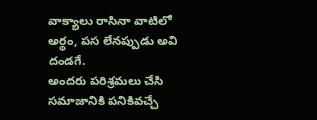వాక్యాలు రాసినా వాటిలో అర్థం, పస లేనప్పుడు అవి దండగే.
అందరు పరిశ్రమలు చేసి సమాజానికి పనికివచ్చే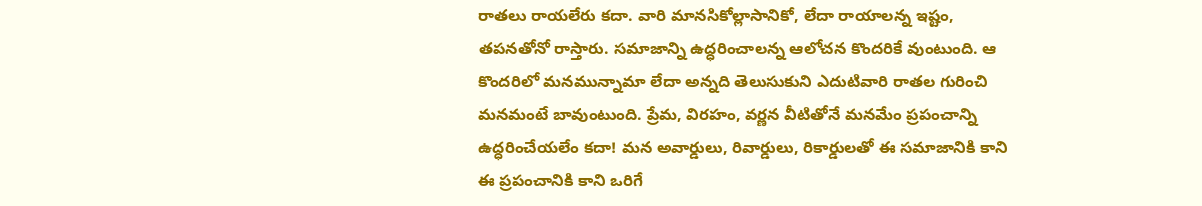రాతలు రాయలేరు కదా. వారి మానసికోల్లాసానికో, లేదా రాయాలన్న ఇష్టం, తపనతోనో రాస్తారు. సమాజాన్ని ఉద్ధరించాలన్న ఆలోచన కొందరికే వుంటుంది. ఆ కొందరిలో మనమున్నామా లేదా అన్నది తెలుసుకుని ఎదుటివారి రాతల గురించి మనమంటే బావుంటుంది. ప్రేమ, విరహం, వర్ణన వీటితోనే మనమేం ప్రపంచాన్ని ఉద్ధరించేయలేం కదా! మన అవార్డులు, రివార్డులు, రికార్డులతో ఈ సమాజానికి కాని ఈ ప్రపంచానికి కాని ఒరిగే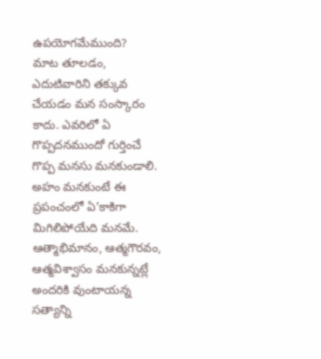ఉపయోగమేముంది?
మాట తూలడం, ఎదుటివారిని తక్కువ చేయడం మన సంస్కారం కాదు. ఎవరిలో ఏ గొప్పదనముందో గుర్తించే గొప్ప మనసు మనకుండాలి. అహం మనకుంటే ఈ ప్రపంచంలో ఏ’కాకిగా మిగిలిపోయేది మనమే. ఆత్మాభిమానం, ఆత్మగౌరవం, ఆత్మవిశ్వాసం మనకున్నట్లే అందరికి వుంటాయన్న సత్యాన్ని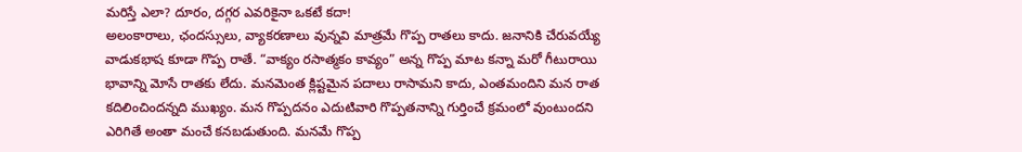మరిస్తే ఎలా? దూరం, దగ్గర ఎవరికైనా ఒకటే కదా!
అలంకారాలు, ఛందస్సులు, వ్యాకరణాలు వున్నవి మాత్రమే గొప్ప రాతలు కాదు. జనానికి చేరువయ్యే వాడుకభాష కూడా గొప్ప రాతే. “వాక్యం రసాత్మకం కావ్యం” అన్న గొప్ప మాట కన్నా మరో గీటురాయి భావాన్ని మోసే రాతకు లేదు. మనమెంత క్లిష్టమైన పదాలు రాసామని కాదు, ఎంతమందిని మన రాత కదిలించిందన్నది ముఖ్యం. మన గొప్పదనం ఎదుటివారి గొప్పతనాన్ని గుర్తించే క్రమంలో వుంటుందని ఎరిగితే అంతా మంచే కనబడుతుంది. మనమే గొప్ప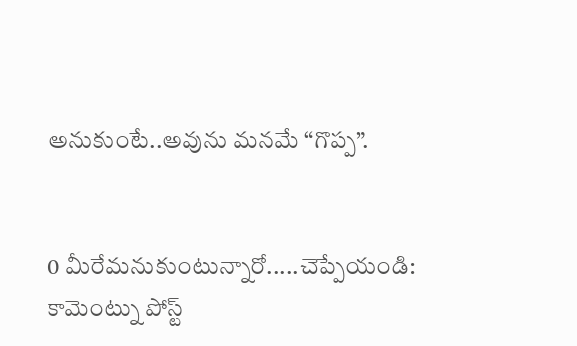అనుకుంటే..అవును మనమే “గొప్ప”.


0 మీరేమనుకుంటున్నారో.....చెప్పేయండి:
కామెంట్ను పోస్ట్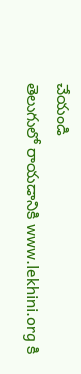చేయండి
తెలుగులో రాయడానికి www.lekhini.org కి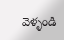వెళ్ళండి